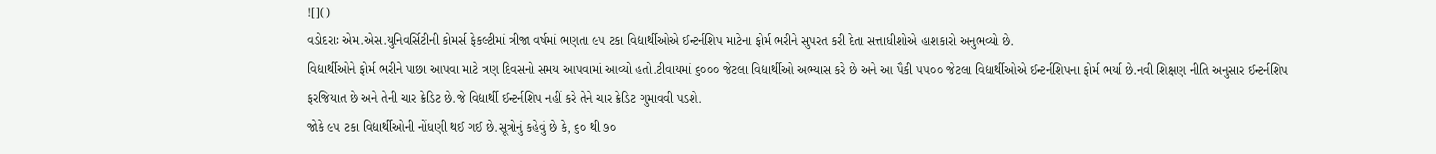![]()
વડોદરાઃ એમ.એસ.યુનિવર્સિટીની કોમર્સ ફેકલ્ટીમાં ત્રીજા વર્ષમાં ભણતા ૯૫ ટકા વિદ્યાર્થીઓએ ઈન્ટર્નશિપ માટેના ફોર્મ ભરીને સુપરત કરી દેતા સત્તાધીશોએ હાશકારો અનુભવ્યો છે.
વિદ્યાર્થીઓને ફોર્મ ભરીને પાછા આપવા માટે ત્રણ દિવસનો સમય આપવામાં આવ્યો હતો.ટીવાયમાં ૬૦૦૦ જેટલા વિદ્યાર્થીઓ અભ્યાસ કરે છે અને આ પૈકી ૫૫૦૦ જેટલા વિદ્યાર્થીઓએ ઈન્ટર્નશિપના ફોર્મ ભર્યા છે.નવી શિક્ષણ નીતિ અનુસાર ઈન્ટર્નશિપ ફરજિયાત છે અને તેની ચાર ક્રેડિટ છે.જે વિદ્યાર્થી ઈન્ટર્નશિપ નહીં કરે તેને ચાર ક્રેડિટ ગુમાવવી પડશે.
જોકે ૯૫ ટકા વિદ્યાર્થીઓની નોંધણી થઈ ગઈ છે.સૂત્રોનું કહેવું છે કે, ૬૦ થી ૭૦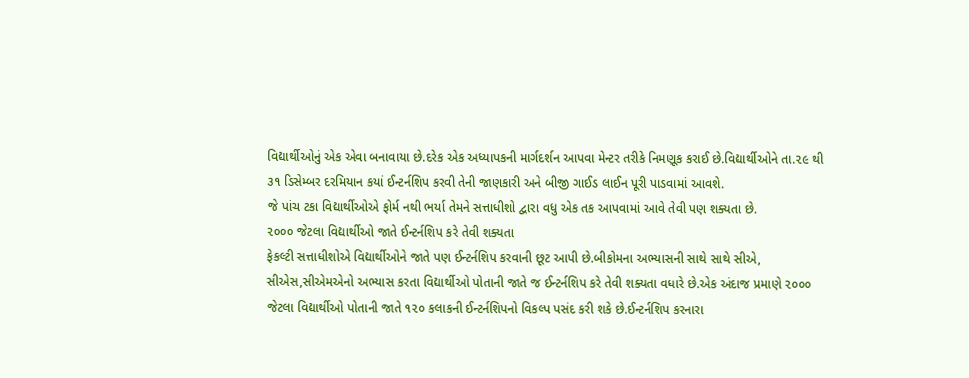વિદ્યાર્થીઓનું એક એવા બનાવાયા છે.દરેક એક અધ્યાપકની માર્ગદર્શન આપવા મેન્ટર તરીકે નિમણૂક કરાઈ છે.વિદ્યાર્થીઓને તા.૨૯ થી ૩૧ ડિસેમ્બર દરમિયાન કયાં ઈન્ટર્નશિપ કરવી તેની જાણકારી અને બીજી ગાઈડ લાઈન પૂરી પાડવામાં આવશે.
જે પાંચ ટકા વિદ્યાર્થીઓએ ફોર્મ નથી ભર્યા તેમને સત્તાધીશો દ્વારા વધુ એક તક આપવામાં આવે તેવી પણ શક્યતા છે.
૨૦૦૦ જેટલા વિદ્યાર્થીઓ જાતે ઈન્ટર્નશિપ કરે તેવી શક્યતા
ફેકલ્ટી સત્તાધીશોએ વિદ્યાર્થીઓને જાતે પણ ઈન્ટર્નશિપ કરવાની છૂટ આપી છે.બીકોમના અભ્યાસની સાથે સાથે સીએ, સીએસ,સીએમએનો અભ્યાસ કરતા વિદ્યાર્થીઓ પોતાની જાતે જ ઈન્ટર્નશિપ કરે તેવી શક્યતા વધારે છે.એક અંદાજ પ્રમાણે ૨૦૦૦ જેટલા વિદ્યાર્થીઓ પોતાની જાતે ૧૨૦ કલાકની ઈન્ટર્નશિપનો વિકલ્પ પસંદ કરી શકે છે.ઈન્ટર્નશિપ કરનારા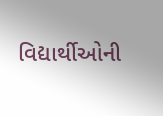વિદ્યાર્થીઓની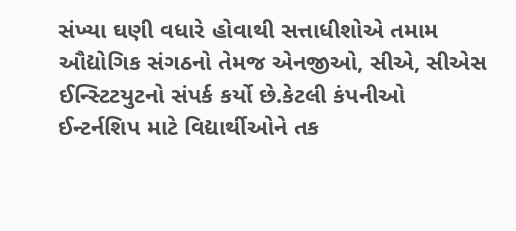સંખ્યા ઘણી વધારે હોવાથી સત્તાધીશોએ તમામ ઔદ્યોગિક સંગઠનો તેમજ એનજીઓ, સીએ, સીએસ ઈન્સ્ટિટયુટનો સંપર્ક કર્યો છે.કેટલી કંપનીઓ ઈન્ટર્નશિપ માટે વિદ્યાર્થીઓને તક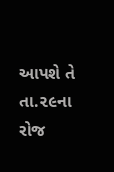આપશે તે તા.૨૯ના રોજ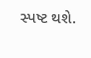સ્પષ્ટ થશે.